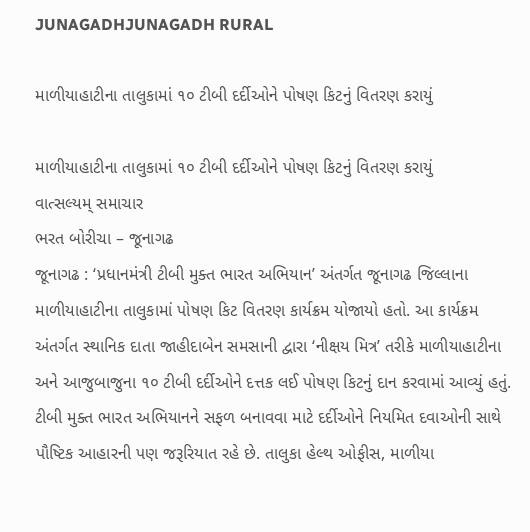JUNAGADHJUNAGADH RURAL

માળીયાહાટીના તાલુકામાં ૧૦ ટીબી દર્દીઓને પોષણ કિટનું વિતરણ કરાયું

માળીયાહાટીના તાલુકામાં ૧૦ ટીબી દર્દીઓને પોષણ કિટનું વિતરણ કરાયું
વાત્સલ્યમ્ સમાચાર
ભરત બોરીચા – જૂનાગઢ
જૂનાગઢ : ‘પ્રધાનમંત્રી ટીબી મુક્ત ભારત અભિયાન’ અંતર્ગત જૂનાગઢ જિલ્લાના માળીયાહાટીના તાલુકામાં પોષણ કિટ વિતરણ કાર્યક્રમ યોજાયો હતો. આ કાર્યક્રમ અંતર્ગત સ્થાનિક દાતા જાહીદાબેન સમસાની દ્વારા ‘નીક્ષય મિત્ર’ તરીકે માળીયાહાટીના અને આજુબાજુના ૧૦ ટીબી દર્દીઓને દત્તક લઈ પોષણ કિટનું દાન કરવામાં આવ્યું હતું.
ટીબી મુક્ત ભારત અભિયાનને સફળ બનાવવા માટે દર્દીઓને નિયમિત દવાઓની સાથે પૌષ્ટિક આહારની પણ જરૂરિયાત રહે છે. તાલુકા હેલ્થ ઓફીસ, માળીયા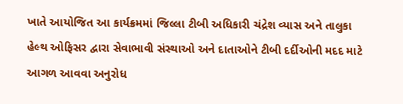ખાતે આયોજિત આ કાર્યક્રમમાં જિલ્લા ટીબી અધિકારી ચંદ્રેશ વ્યાસ અને તાલુકા હેલ્થ ઓફિસર દ્વારા સેવાભાવી સંસ્થાઓ અને દાતાઓને ટીબી દર્દીઓની મદદ માટે આગળ આવવા અનુરોધ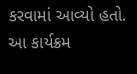કરવામાં આવ્યો હતો.
આ કાર્યક્રમ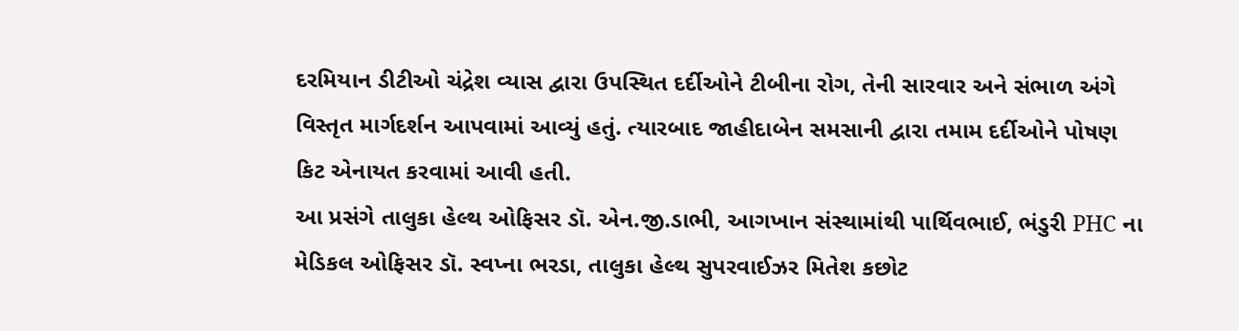દરમિયાન ડીટીઓ ચંદ્રેશ વ્યાસ દ્વારા ઉપસ્થિત દર્દીઓને ટીબીના રોગ, તેની સારવાર અને સંભાળ અંગે વિસ્તૃત માર્ગદર્શન આપવામાં આવ્યું હતું. ત્યારબાદ જાહીદાબેન સમસાની દ્વારા તમામ દર્દીઓને પોષણ કિટ એનાયત કરવામાં આવી હતી.
આ પ્રસંગે તાલુકા હેલ્થ ઓફિસર ડૉ. એન.જી.ડાભી, આગખાન સંસ્થામાંથી પાર્થિવભાઈ, ભંડુરી PHC ના મેડિકલ ઓફિસર ડૉ. સ્વપ્ના ભરડા, તાલુકા હેલ્થ સુપરવાઈઝર મિતેશ કછોટ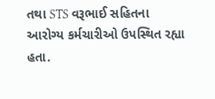તથા STS વરૂભાઈ સહિતના આરોગ્ય કર્મચારીઓ ઉપસ્થિત રહ્યા હતા.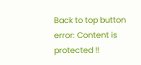Back to top button
error: Content is protected !!